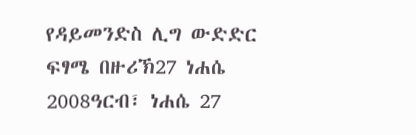የዳይመንድስ ሊግ ውድድር ፍፃሜ በዙሪኽ27 ነሐሴ 2008ዓርብ፣ ነሐሴ 27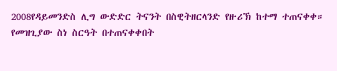2008የዳይመንድስ ሊግ ውድድር ትናንት በስዊትዘርላንድ የዙሪኽ ከተማ ተጠናቀቀ። የመዝጊያው ስነ ስርዓት በተጠናቀቀበት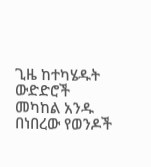ጊዜ ከተካሄዱት ውድድሮች መካከል አንዱ በነበረው የወንዶች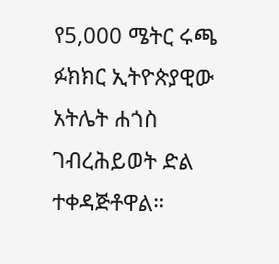የ5,000 ሜትር ሩጫ ፉክክር ኢትዮጵያዊው አትሌት ሐጎስ ገብረሕይወት ድል ተቀዳጅቶዋል።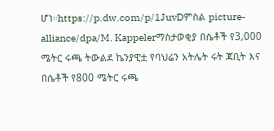ሆነ።https://p.dw.com/p/1JuvDምስል picture-alliance/dpa/M. Kappelerማስታወቂያ በሴቶች የ3,000 ሜትር ሩጫ ትውልደ ኬንያዊቷ የባህሬን አትሌት ሩት ጃቢት እና በሴቶች የ800 ሜትር ሩጫ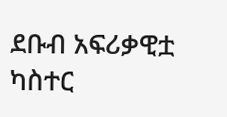ደቡብ አፍሪቃዊቷ ካስተር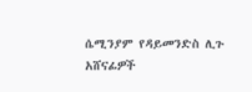ሴሚንያም የዳይመንድስ ሊጉ አሸናፊዎች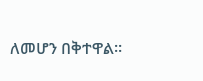ለመሆን በቅተዋል።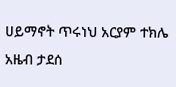ሀይማኖት ጥሩነህ አርያም ተክሌ አዜብ ታደሰ